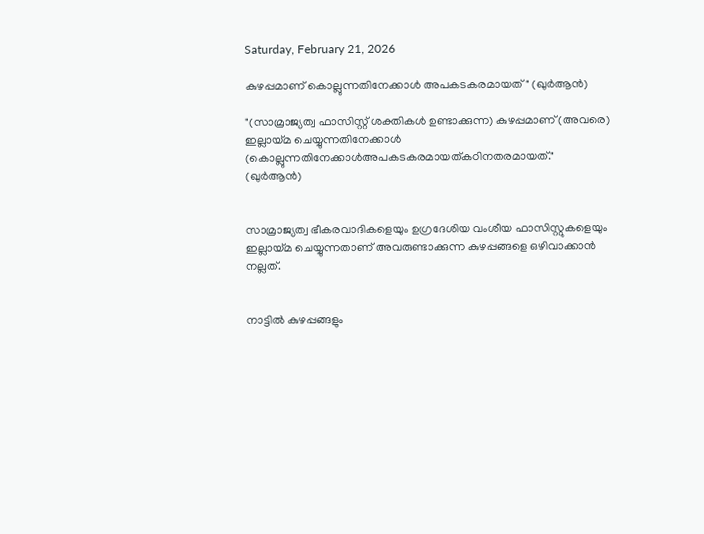Saturday, February 21, 2026

കുഴപ്പമാണ് കൊല്ലുന്നതിനേക്കാൾ അപകടകരമായത്" (ഖുർആൻ)

"(സാമ്രാജ്യത്വ ഫാസിസ്റ്റ് ശക്തികൾ ഉണ്ടാക്കുന്ന) കുഴപ്പമാണ് (അവരെ) ഇല്ലായ്മ ചെയ്യുന്നതിനേക്കാൾ (കൊല്ലുന്നതിനേക്കാൾഅപകടകരമായത്കഠിനതരമായത്." (ഖുർആൻ)


സാമ്രാജ്യത്വ ഭീകരവാദികളെയും ഉഗ്രദേശിയ വംശീയ ഫാസിസ്റ്റുകളെയും ഇല്ലായ്മ ചെയ്യുന്നതാണ് അവരുണ്ടാക്കുന്ന കുഴപ്പങ്ങളെ ഒഴിവാക്കാൻ നല്ലത്.


നാട്ടിൽ കുഴപ്പങ്ങളും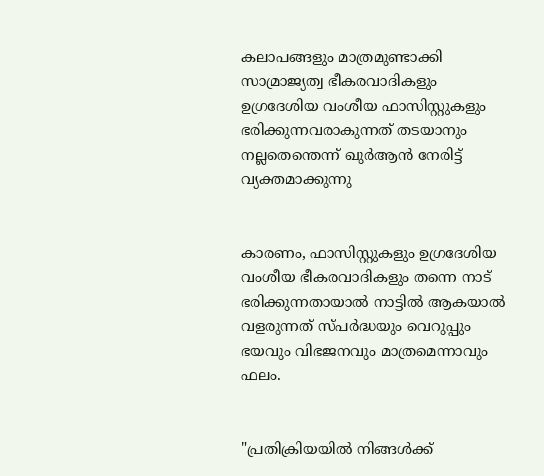കലാപങ്ങളും മാത്രമുണ്ടാക്കി സാമ്രാജ്യത്വ ഭീകരവാദികളും ഉഗ്രദേശിയ വംശീയ ഫാസിസ്റ്റുകളും ഭരിക്കുന്നവരാകുന്നത് തടയാനും നല്ലതെന്തെന്ന് ഖുർആൻ നേരിട്ട് വ്യക്തമാക്കുന്നു


കാരണം, ഫാസിസ്റ്റുകളും ഉഗ്രദേശിയ വംശീയ ഭീകരവാദികളും തന്നെ നാട് ഭരിക്കുന്നതായാൽ നാട്ടിൽ ആകയാൽ വളരുന്നത് സ്പർദ്ധയും വെറുപ്പും ഭയവും വിഭജനവും മാത്രമെന്നാവും ഫലം.


"പ്രതിക്രിയയിൽ നിങ്ങൾക്ക്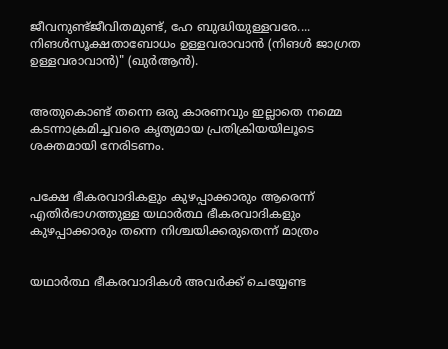ജീവനുണ്ട്ജീവിതമുണ്ട്, ഹേ ബുദ്ധിയുള്ളവരേ.... നിങൾസൂക്ഷതാബോധം ഉള്ളവരാവാൻ (നിങൾ ജാഗ്രത ഉള്ളവരാവാൻ)" (ഖുർആൻ).


അതുകൊണ്ട് തന്നെ ഒരു കാരണവും ഇല്ലാതെ നമ്മെ കടന്നാക്രമിച്ചവരെ കൃത്യമായ പ്രതിക്രിയയിലൂടെ ശക്തമായി നേരിടണം.


പക്ഷേ ഭീകരവാദികളും കുഴപ്പാക്കാരും ആരെന്ന് എതിർഭാഗത്തുള്ള യഥാർത്ഥ ഭീകരവാദികളും കുഴപ്പാക്കാരും തന്നെ നിശ്ചയിക്കരുതെന്ന് മാത്രം


യഥാർത്ഥ ഭീകരവാദികൾ അവർക്ക് ചെയ്യേണ്ട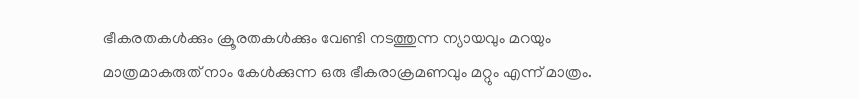ഭീകരതകൾക്കും ക്രൂരതകൾക്കും വേണ്ടി നടത്തുന്ന ന്യായവും മറയും മാത്രമാകരുത് നാം കേൾക്കുന്ന ഒരു ഭീകരാക്രമണവും മറ്റും എന്ന് മാത്രം.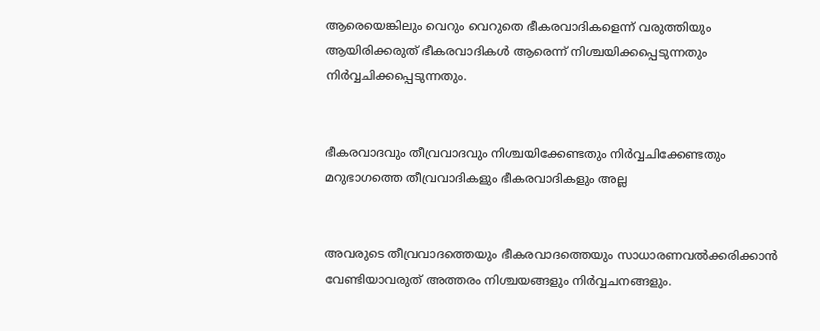ആരെയെങ്കിലും വെറും വെറുതെ ഭീകരവാദികളെന്ന് വരുത്തിയും ആയിരിക്കരുത് ഭീകരവാദികൾ ആരെന്ന് നിശ്ചയിക്കപ്പെടുന്നതും നിർവ്വചിക്കപ്പെടുന്നതും.


ഭീകരവാദവും തീവ്രവാദവും നിശ്ചയിക്കേണ്ടതും നിർവ്വചിക്കേണ്ടതും മറുഭാഗത്തെ തീവ്രവാദികളും ഭീകരവാദികളും അല്ല


അവരുടെ തീവ്രവാദത്തെയും ഭീകരവാദത്തെയും സാധാരണവൽക്കരിക്കാൻ വേണ്ടിയാവരുത് അത്തരം നിശ്ചയങ്ങളും നിർവ്വചനങ്ങളും.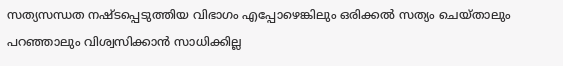സത്യസന്ധത നഷ്ടപ്പെടുത്തിയ വിഭാഗം എപ്പോഴെങ്കിലും ഒരിക്കൽ സത്യം ചെയ്താലും പറഞ്ഞാലും വിശ്വസിക്കാൻ സാധിക്കില്ല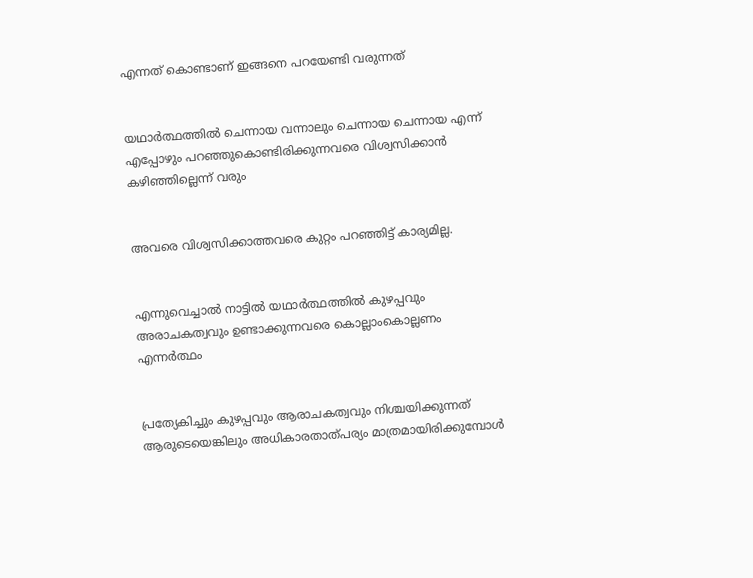എന്നത് കൊണ്ടാണ് ഇങ്ങനെ പറയേണ്ടി വരുന്നത്


യഥാർത്ഥത്തിൽ ചെന്നായ വന്നാലും ചെന്നായ ചെന്നായ എന്ന് എപ്പോഴും പറഞ്ഞുകൊണ്ടിരിക്കുന്നവരെ വിശ്വസിക്കാൻ കഴിഞ്ഞില്ലെന്ന് വരും


അവരെ വിശ്വസിക്കാത്തവരെ കുറ്റം പറഞ്ഞിട്ട് കാര്യമില്ല.


എന്നുവെച്ചാൽ നാട്ടിൽ യഥാർത്ഥത്തിൽ കുഴപ്പവും അരാചകത്വവും ഉണ്ടാക്കുന്നവരെ കൊല്ലാംകൊല്ലണം എന്നർത്ഥം


പ്രത്യേകിച്ചും കുഴപ്പവും ആരാചകത്വവും നിശ്ചയിക്കുന്നത് ആരുടെയെങ്കിലും അധികാരതാത്പര്യം മാത്രമായിരിക്കുമ്പോൾ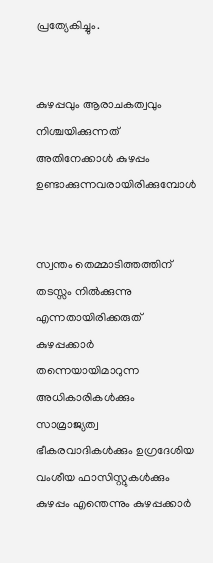പ്രത്യേകിച്ചും.


കുഴപ്പവും ആരാചകത്വവും നിശ്ചയിക്കുന്നത് അതിനേക്കാൾ കുഴപ്പം ഉണ്ടാക്കുന്നവരായിരിക്കുമ്പോൾ


സ്വന്തം തെമ്മാടിത്തത്തിന് തടസ്സം നിൽക്കുന്നു എന്നതായിരിക്കരുത് കുഴപ്പക്കാർ തന്നെയായിമാറുന്ന അധികാരികൾക്കും സാമ്രാജ്യത്വ ഭീകരവാദികൾക്കും ഉഗ്രദേശിയ വംശീയ ഫാസിസ്റ്റുകൾക്കും കുഴപ്പം എന്തെന്നും കുഴപ്പക്കാർ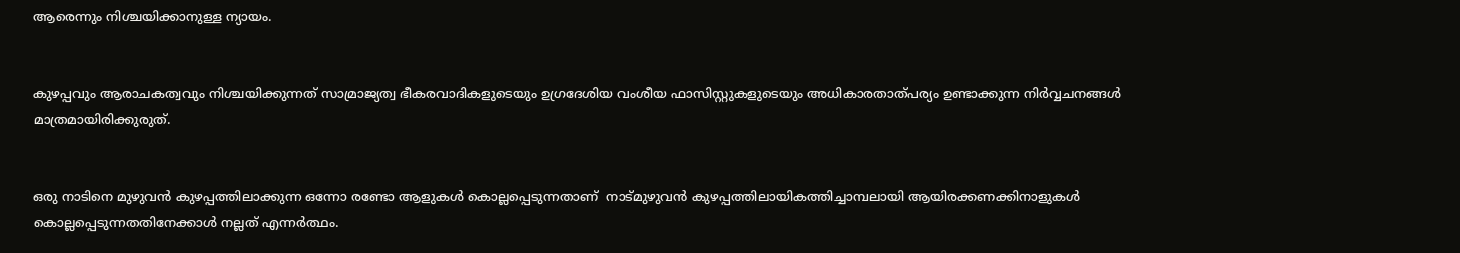ആരെന്നും നിശ്ചയിക്കാനുള്ള ന്യായം.


കുഴപ്പവും ആരാചകത്വവും നിശ്ചയിക്കുന്നത് സാമ്രാജ്യത്വ ഭീകരവാദികളുടെയും ഉഗ്രദേശിയ വംശീയ ഫാസിസ്റ്റുകളുടെയും അധികാരതാത്പര്യം ഉണ്ടാക്കുന്ന നിർവ്വചനങ്ങൾ മാത്രമായിരിക്കുരുത്.


ഒരു നാടിനെ മുഴുവൻ കുഴപ്പത്തിലാക്കുന്ന ഒന്നോ രണ്ടോ ആളുകൾ കൊല്ലപ്പെടുന്നതാണ്  നാട്മുഴുവൻ കുഴപ്പത്തിലായികത്തിച്ചാമ്പലായി ആയിരക്കണക്കിനാളുകൾ കൊല്ലപ്പെടുന്നതതിനേക്കാൾ നല്ലത് എന്നർത്ഥം.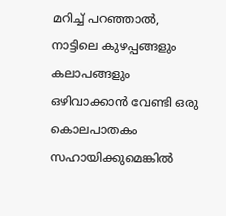മറിച്ച് പറഞ്ഞാൽ, നാട്ടിലെ കുഴപ്പങ്ങളും കലാപങ്ങളും ഒഴിവാക്കാൻ വേണ്ടി ഒരു കൊലപാതകം സഹായിക്കുമെങ്കിൽ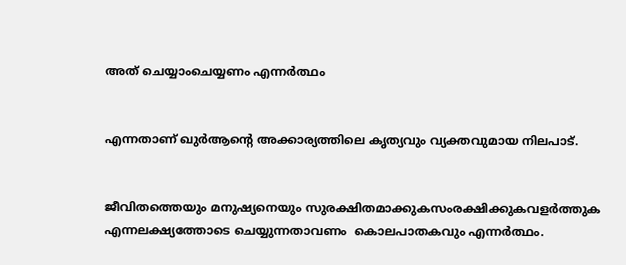അത് ചെയ്യാംചെയ്യണം എന്നർത്ഥം


എന്നതാണ് ഖുർആൻ്റെ അക്കാര്യത്തിലെ കൃത്യവും വ്യക്തവുമായ നിലപാട്.


ജീവിതത്തെയും മനുഷ്യനെയും സുരക്ഷിതമാക്കുകസംരക്ഷിക്കുകവളർത്തുക എന്നലക്ഷ്യത്തോടെ ചെയ്യുന്നതാവണം  കൊലപാതകവും എന്നർത്ഥം.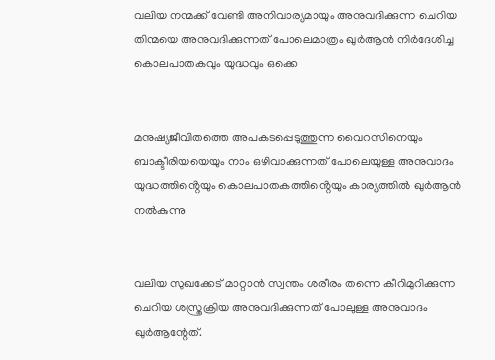വലിയ നന്മക്ക് വേണ്ടി അനിവാര്യമായും അനുവദിക്കുന്ന ചെറിയ തിന്മയെ അനുവദിക്കുന്നത് പോലെമാത്രം ഖുർആൻ നിർദേശിച്ച കൊലപാതകവും യുദ്ധവും ഒക്കെ


മനുഷ്യജീവിതത്തെ അപകടപ്പെടുത്തുന്ന വൈറസിനെയും ബാക്ടീരിയയെയും നാം ഒഴിവാക്കുന്നത് പോലെയുള്ള അനുവാദം യുദ്ധത്തിൻ്റെയും കൊലപാതകത്തിൻ്റെയും കാര്യത്തിൽ ഖുർആൻ നൽകുന്നു


വലിയ സുഖക്കേട് മാറ്റാൻ സ്വന്തം ശരീരം തന്നെ കീറിമുറിക്കുന്ന ചെറിയ ശസ്ത്രക്രിയ അനുവദിക്കുന്നത് പോലുള്ള അനുവാദം ഖുർആന്റേത്.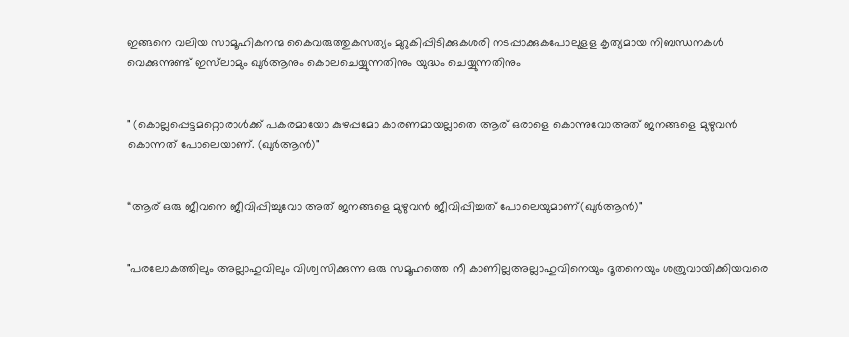ഇങ്ങനെ വലിയ സാമൂഹികനന്മ കൈവരുത്തുകസത്യം മുറുകിപ്പിടിക്കുകശരി നടപ്പാക്കുകപോലുളള കൃത്യമായ നിബന്ധനകൾ വെക്കുന്നുണ്ട് ഇസ്‌ലാമും ഖുർആനും കൊലചെയ്യുന്നതിനും യുദ്ധം ചെയ്യുന്നതിനും


" (കൊല്ലപ്പെട്ടമറ്റൊരാൾക്ക് പകരമായോ കുഴപ്പമോ കാരണമായല്ലാതെ ആര് ഒരാളെ കൊന്നുവോഅത് ജനങ്ങളെ മുഴുവൻ കൊന്നത് പോലെയാണ്. (ഖുർആൻ)"


“ആര് ഒരു ജീവനെ ജീവിപ്പിച്ചുവോ അത് ജനങ്ങളെ മുഴുവൻ ജീവിപ്പിച്ചത് പോലെയുമാണ്(ഖുർആൻ)"


"പരലോകത്തിലും അല്ലാഹുവിലും വിശ്വസിക്കുന്ന ഒരു സമൂഹത്തെ നീ കാണില്ലഅല്ലാഹുവിനെയും ദൂതനെയും ശത്രുവായിക്കിയവരെ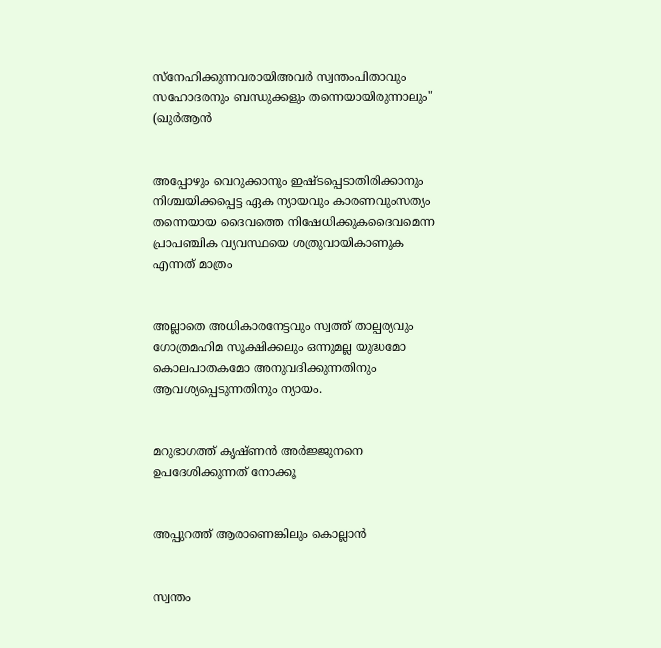സ്നേഹിക്കുന്നവരായിഅവർ സ്വന്തംപിതാവും സഹോദരനും ബന്ധുക്കളും തന്നെയായിരുന്നാലും" (ഖുർആൻ


അപ്പോഴും വെറുക്കാനും ഇഷ്ടപ്പെടാതിരിക്കാനും നിശ്ചയിക്കപ്പെട്ട ഏക ന്യായവും കാരണവുംസത്യം തന്നെയായ ദൈവത്തെ നിഷേധിക്കുകദൈവമെന്ന പ്രാപഞ്ചിക വ്യവസ്ഥയെ ശത്രുവായികാണുക എന്നത് മാത്രം


അല്ലാതെ അധികാരനേട്ടവും സ്വത്ത് താല്പര്യവും ഗോത്രമഹിമ സൂക്ഷിക്കലും ഒന്നുമല്ല യുദ്ധമോ കൊലപാതകമോ അനുവദിക്കുന്നതിനും ആവശ്യപ്പെടുന്നതിനും ന്യായം.


മറുഭാഗത്ത് കൃഷ്‌ണൻ അർജ്ജുനനെ ഉപദേശിക്കുന്നത് നോക്കൂ


അപ്പുറത്ത് ആരാണെങ്കിലും കൊല്ലാൻ


സ്വന്തം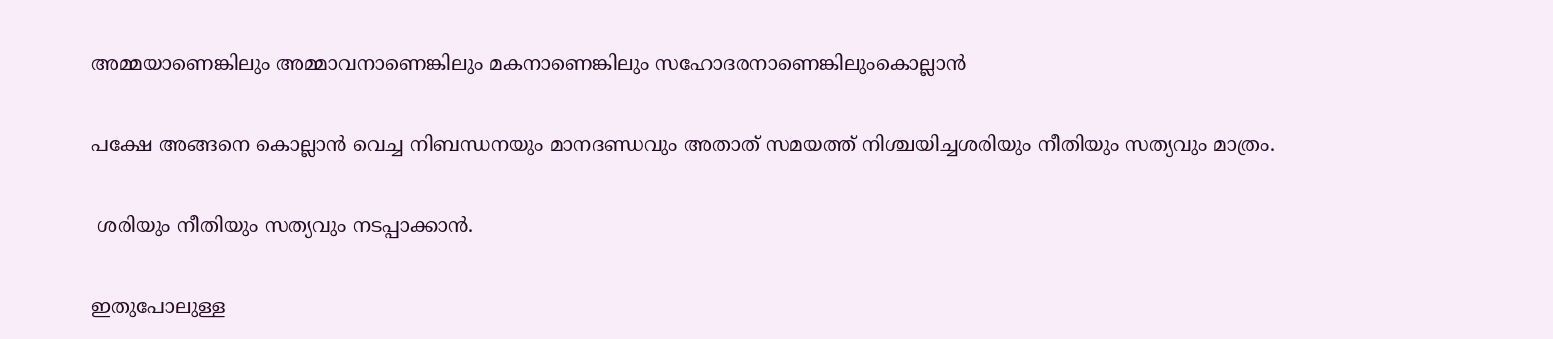അമ്മയാണെങ്കിലും അമ്മാവനാണെങ്കിലും മകനാണെങ്കിലും സഹോദരനാണെങ്കിലുംകൊല്ലാൻ


പക്ഷേ അങ്ങനെ കൊല്ലാൻ വെച്ച നിബന്ധനയും മാനദണ്ഡവും അതാത് സമയത്ത് നിശ്ചയിച്ചശരിയും നീതിയും സത്യവും മാത്രം.


 ശരിയും നീതിയും സത്യവും നടപ്പാക്കാൻ.


ഇതുപോലുള്ള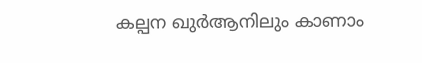കല്പന ഖുർആനിലും കാണാം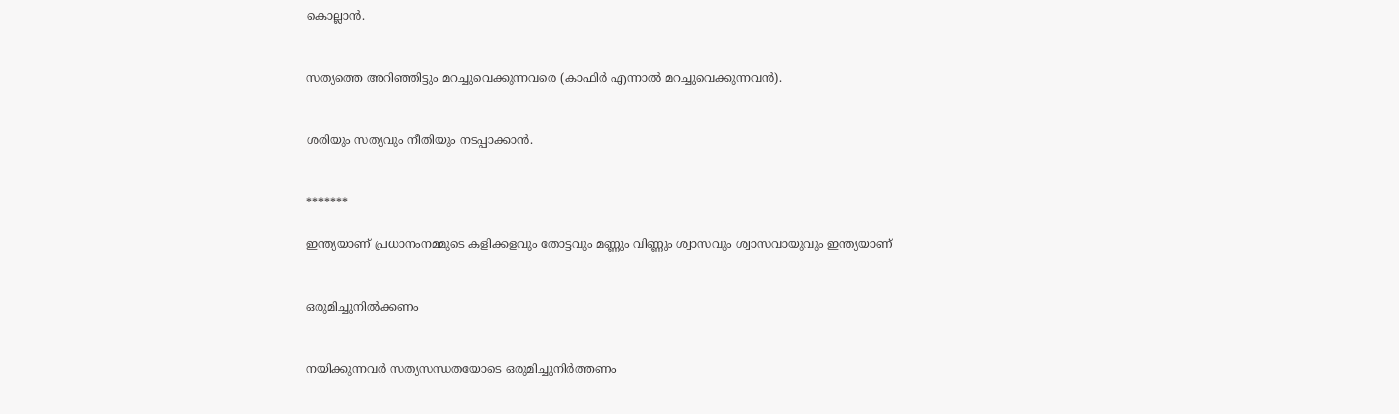കൊല്ലാൻ.


സത്യത്തെ അറിഞ്ഞിട്ടും മറച്ചുവെക്കുന്നവരെ (കാഫിർ എന്നാൽ മറച്ചുവെക്കുന്നവൻ).


ശരിയും സത്യവും നീതിയും നടപ്പാക്കാൻ.


*******

ഇന്ത്യയാണ് പ്രധാനംനമ്മുടെ കളിക്കളവും തോട്ടവും മണ്ണും വിണ്ണും ശ്വാസവും ശ്വാസവായുവും ഇന്ത്യയാണ്


ഒരുമിച്ചുനിൽക്കണം


നയിക്കുന്നവർ സത്യസന്ധതയോടെ ഒരുമിച്ചുനിർത്തണം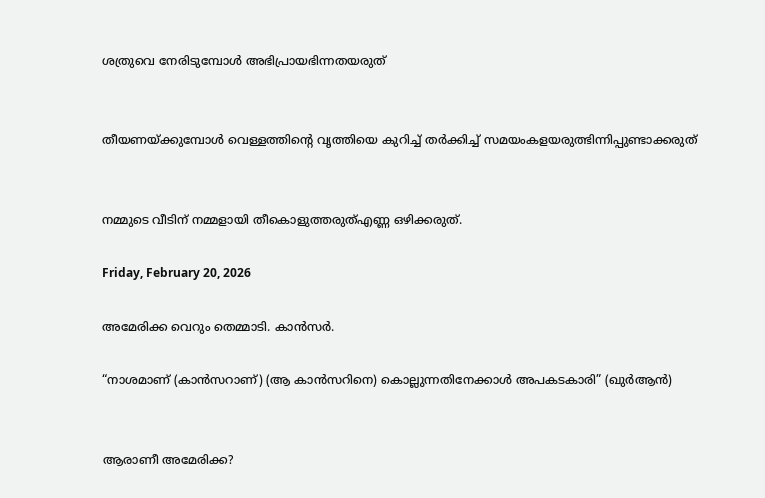ശത്രുവെ നേരിടുമ്പോൾ അഭിപ്രായഭിന്നതയരുത്


തീയണയ്ക്കുമ്പോൾ വെള്ളത്തിൻ്റെ വൃത്തിയെ കുറിച്ച് തർക്കിച്ച് സമയംകളയരുത്ഭിന്നിപ്പുണ്ടാക്കരുത്


നമ്മുടെ വീടിന് നമ്മളായി തീകൊളുത്തരുത്എണ്ണ ഒഴിക്കരുത്.

Friday, February 20, 2026

അമേരിക്ക വെറും തെമ്മാടി. കാൻസർ.

“നാശമാണ് (കാൻസറാണ്) (ആ കാൻസറിനെ) കൊല്ലുന്നതിനേക്കാൾ അപകടകാരി” (ഖുർആൻ)


ആരാണീ അമേരിക്ക?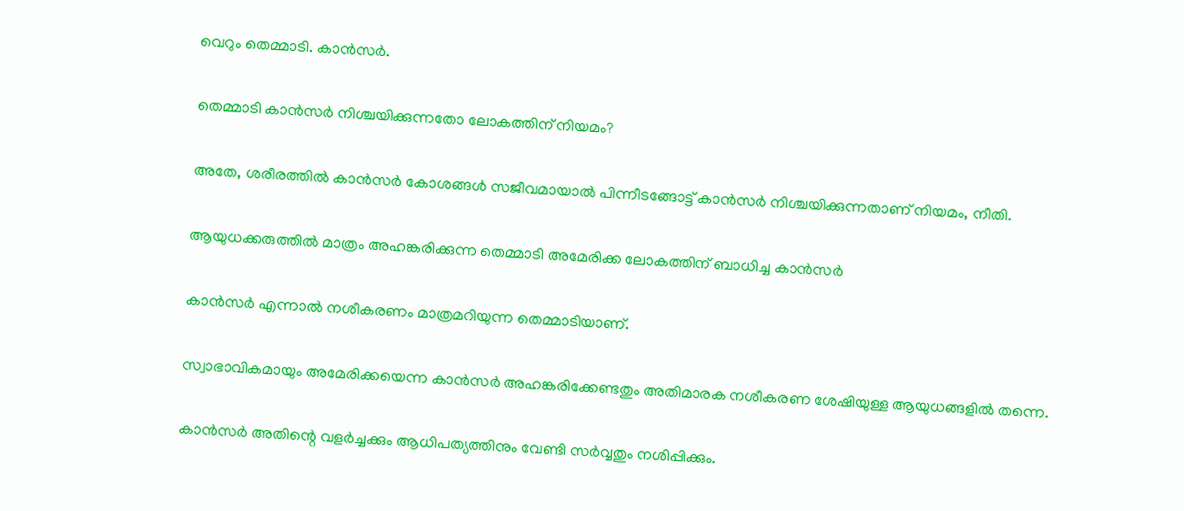വെറും തെമ്മാടി. കാൻസർ.


തെമ്മാടി കാൻസർ നിശ്ചയിക്കുന്നതോ ലോകത്തിന് നിയമം?


അതേ, ശരീരത്തിൽ കാൻസർ കോശങ്ങൾ സജീവമായാൽ പിന്നീടങ്ങോട്ട് കാൻസർ നിശ്ചയിക്കുന്നതാണ് നിയമം, നീതി.


ആയുധക്കരുത്തിൽ മാത്രം അഹങ്കരിക്കുന്ന തെമ്മാടി അമേരിക്ക ലോകത്തിന് ബാധിച്ച കാൻസർ


കാൻസർ എന്നാൽ നശീകരണം മാത്രമറിയുന്ന തെമ്മാടിയാണ്.


സ്വാഭാവികമായും അമേരിക്കയെന്ന കാൻസർ അഹങ്കരിക്കേണ്ടതും അതിമാരക നശീകരണ ശേഷിയുള്ള ആയുധങ്ങളിൽ തന്നെ.


കാൻസർ അതിന്റെ വളർച്ചക്കും ആധിപത്യത്തിനും വേണ്ടി സർവ്വതും നശിപ്പിക്കും.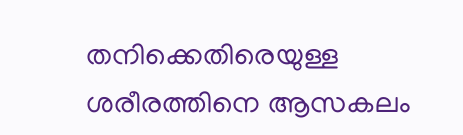തനിക്കെതിരെയുള്ള ശരീരത്തിനെ ആസകലം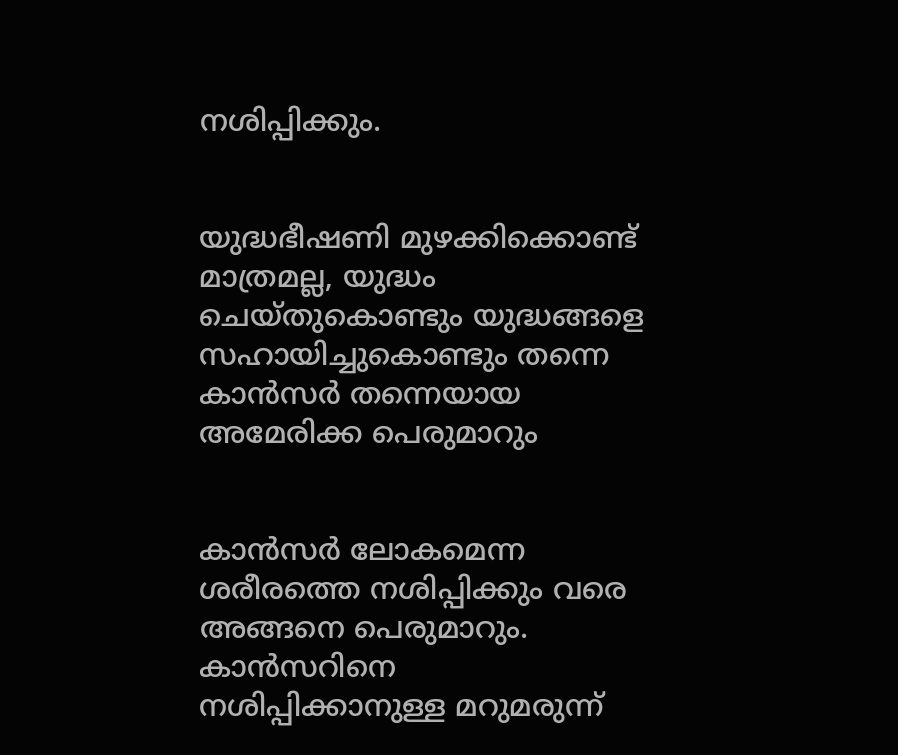നശിപ്പിക്കും.


യുദ്ധഭീഷണി മുഴക്കിക്കൊണ്ട് മാത്രമല്ല, യുദ്ധം ചെയ്തുകൊണ്ടും യുദ്ധങ്ങളെ സഹായിച്ചുകൊണ്ടും തന്നെ കാൻസർ തന്നെയായ അമേരിക്ക പെരുമാറും


കാൻസർ ലോകമെന്ന ശരീരത്തെ നശിപ്പിക്കും വരെ അങ്ങനെ പെരുമാറും. കാൻസറിനെ നശിപ്പിക്കാനുള്ള മറുമരുന്ന്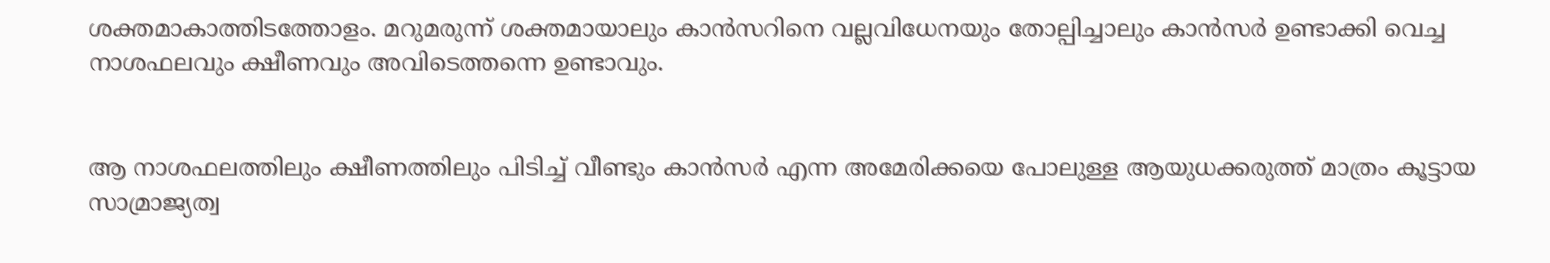ശക്തമാകാത്തിടത്തോളം. മറുമരുന്ന് ശക്തമായാലും കാൻസറിനെ വല്ലവിധേനയും തോല്പിച്ചാലും കാൻസർ ഉണ്ടാക്കി വെച്ച നാശഫലവും ക്ഷീണവും അവിടെത്തന്നെ ഉണ്ടാവും.


ആ നാശഫലത്തിലും ക്ഷീണത്തിലും പിടിച്ച് വീണ്ടും കാൻസർ എന്ന അമേരിക്കയെ പോലുള്ള ആയുധക്കരുത്ത് മാത്രം കൂട്ടായ സാമ്രാജ്യത്വ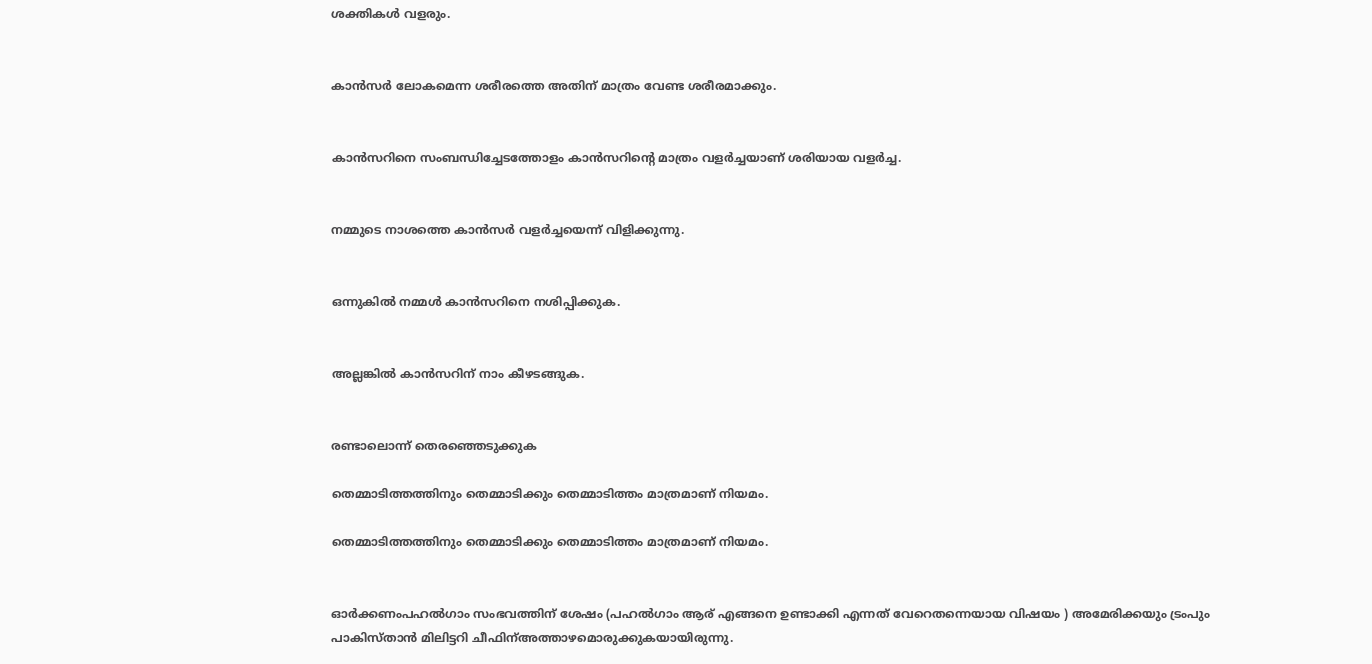ശക്തികൾ വളരും.


കാൻസർ ലോകമെന്ന ശരീരത്തെ അതിന് മാത്രം വേണ്ട ശരീരമാക്കും.


കാൻസറിനെ സംബന്ധിച്ചേടത്തോളം കാൻസറിന്റെ മാത്രം വളർച്ചയാണ് ശരിയായ വളർച്ച.


നമ്മുടെ നാശത്തെ കാൻസർ വളർച്ചയെന്ന് വിളിക്കുന്നു.


ഒന്നുകിൽ നമ്മൾ കാൻസറിനെ നശിപ്പിക്കുക.


അല്ലങ്കിൽ കാൻസറിന് നാം കീഴടങ്ങുക.


രണ്ടാലൊന്ന് തെരഞ്ഞെടുക്കുക

തെമ്മാടിത്തത്തിനും തെമ്മാടിക്കും തെമ്മാടിത്തം മാത്രമാണ് നിയമം.

തെമ്മാടിത്തത്തിനും തെമ്മാടിക്കും തെമ്മാടിത്തം മാത്രമാണ് നിയമം.


ഓർക്കണംപഹൽഗാം സംഭവത്തിന് ശേഷം (പഹൽഗാം ആര് എങ്ങനെ ഉണ്ടാക്കി എന്നത് വേറെതന്നെയായ വിഷയം ) അമേരിക്കയും ട്രംപും പാകിസ്താൻ മിലിട്ടറി ചീഫിന്അത്താഴമൊരുക്കുകയായിരുന്നു.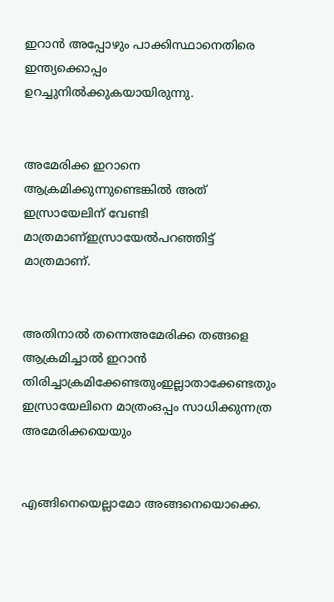ഇറാൻ അപ്പോഴും പാക്കിസ്ഥാനെതിരെ ഇന്ത്യക്കൊപ്പം ഉറച്ചുനിൽക്കുകയായിരുന്നു.


അമേരിക്ക ഇറാനെ ആക്രമിക്കുന്നുണ്ടെങ്കിൽ അത് ഇസ്രായേലിന് വേണ്ടി മാത്രമാണ്ഇസ്രായേൽപറഞ്ഞിട്ട് മാത്രമാണ്.


അതിനാൽ തന്നെഅമേരിക്ക തങ്ങളെ ആക്രമിച്ചാൽ ഇറാൻ തിരിച്ചാക്രമിക്കേണ്ടതുംഇല്ലാതാക്കേണ്ടതും ഇസ്രായേലിനെ മാത്രംഒപ്പം സാധിക്കുന്നത്ര അമേരിക്കയെയും


എങ്ങിനെയെല്ലാമോ അങ്ങനെയൊക്കെ.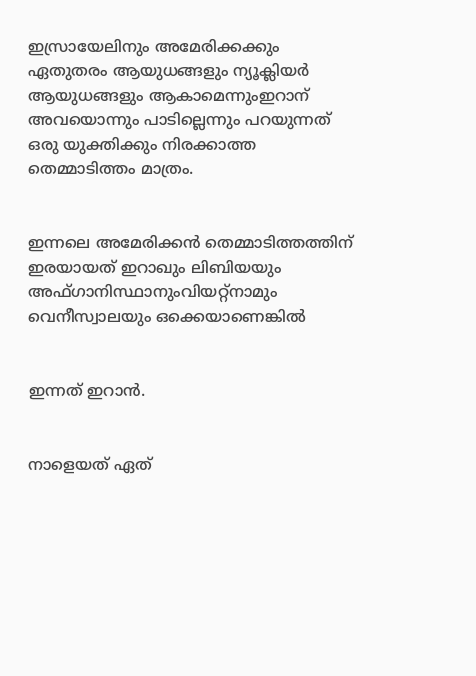ഇസ്രായേലിനും അമേരിക്കക്കും ഏതുതരം ആയുധങ്ങളും ന്യൂക്ലിയർ ആയുധങ്ങളും ആകാമെന്നുംഇറാന് അവയൊന്നും പാടില്ലെന്നും പറയുന്നത് ഒരു യുക്തിക്കും നിരക്കാത്ത തെമ്മാടിത്തം മാത്രം.


ഇന്നലെ അമേരിക്കൻ തെമ്മാടിത്തത്തിന് ഇരയായത് ഇറാഖും ലിബിയയും അഫ്ഗാനിസ്ഥാനുംവിയറ്റ്നാമും വെനീസ്വാലയും ഒക്കെയാണെങ്കിൽ


ഇന്നത് ഇറാൻ.


നാളെയത് ഏത്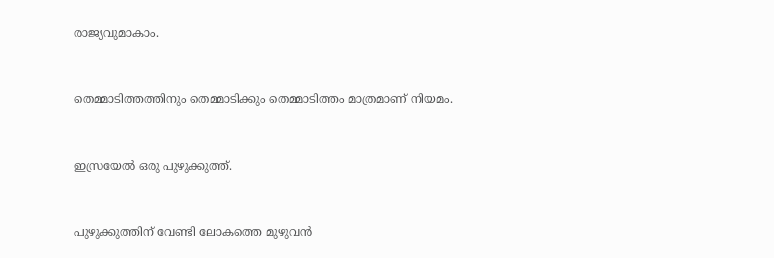രാജ്യവുമാകാം.


തെമ്മാടിത്തത്തിനും തെമ്മാടിക്കും തെമ്മാടിത്തം മാത്രമാണ് നിയമം.


ഇസ്രയേൽ ഒരു പുഴുക്കുത്ത്.


പുഴുക്കുത്തിന് വേണ്ടി ലോകത്തെ മുഴുവൻ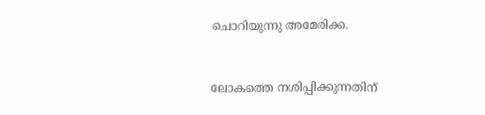ചൊറിയുന്നു അമേരിക്ക.


ലോകത്തെ നശിപ്പിക്കുന്നതിന്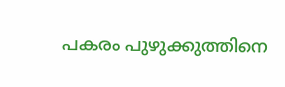പകരം പുഴുക്കുത്തിനെ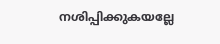നശിപ്പിക്കുകയല്ലേ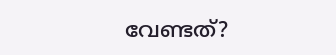വേണ്ടത്?